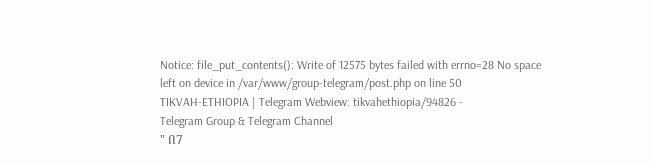Notice: file_put_contents(): Write of 12575 bytes failed with errno=28 No space left on device in /var/www/group-telegram/post.php on line 50
TIKVAH-ETHIOPIA | Telegram Webview: tikvahethiopia/94826 -
Telegram Group & Telegram Channel
" በ7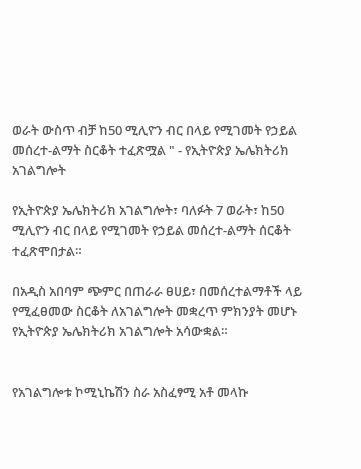ወራት ውስጥ ብቻ ከ50 ሚሊዮን ብር በላይ የሚገመት የኃይል መሰረተ-ልማት ስርቆት ተፈጽሟል " - የኢትዮጵያ ኤሌክትሪክ አገልግሎት

የኢትዮጵያ ኤሌክትሪክ አገልግሎት፣ ባለፉት 7 ወራት፣ ከ50 ሚሊዮን ብር በላይ የሚገመት የኃይል መሰረተ-ልማት ሰርቆት ተፈጽሞበታል።

በአዲስ አበባም ጭምር በጠራራ ፀሀይ፣ በመሰረተልማቶች ላይ የሚፈፀመው ስርቆት ለአገልግሎት መቋረጥ ምክንያት መሆኑ የኢትዮጵያ ኤሌክትሪክ አገልግሎት አሳውቋል።


የአገልግሎቱ ኮሚኒኬሽን ስራ አስፈፃሚ አቶ መላኩ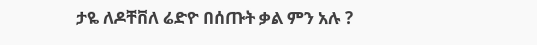ታዬ ለዶቸቨለ ሬድዮ በሰጡት ቃል ምን አሉ ?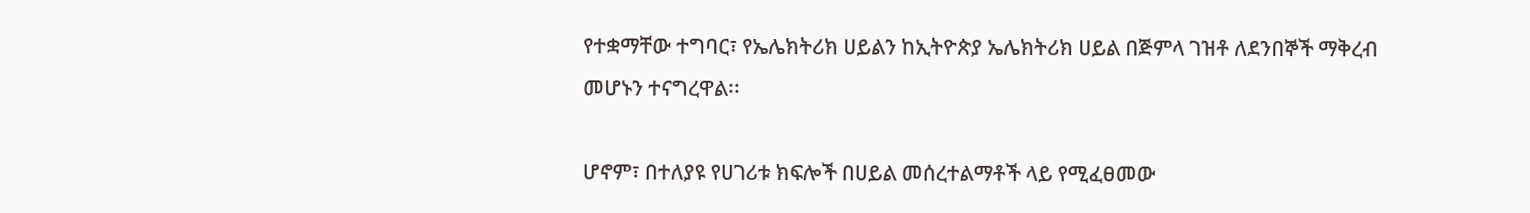የተቋማቸው ተግባር፣ የኤሌክትሪክ ሀይልን ከኢትዮጵያ ኤሌክትሪክ ሀይል በጅምላ ገዝቶ ለደንበኞች ማቅረብ መሆኑን ተናግረዋል፡፡

ሆኖም፣ በተለያዩ የሀገሪቱ ክፍሎች በሀይል መሰረተልማቶች ላይ የሚፈፀመው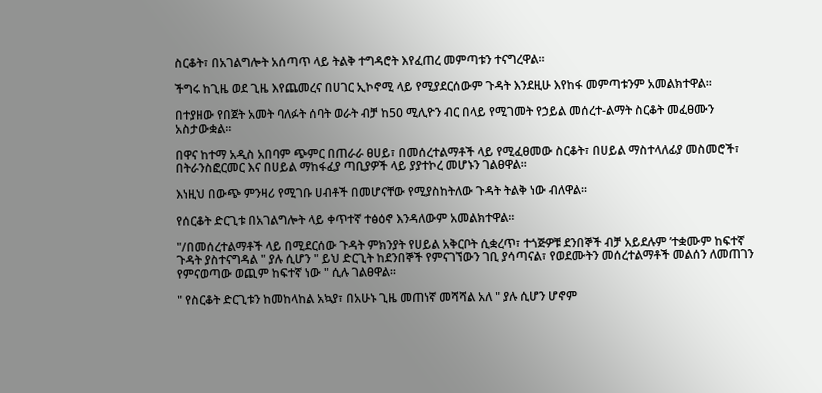ስርቆት፣ በአገልግሎት አሰጣጥ ላይ ትልቅ ተግዳሮት እየፈጠረ መምጣቱን ተናግረዋል፡፡

ችግሩ ከጊዜ ወደ ጊዜ እየጨመረና በሀገር ኢኮኖሚ ላይ የሚያደርሰውም ጉዳት እንደዚሁ እየከፋ መምጣቱንም አመልክተዋል፡፡

በተያዘው የበጀት አመት ባለፉት ሰባት ወራት ብቻ ከ50 ሚሊዮን ብር በላይ የሚገመት የኃይል መሰረተ-ልማት ስርቆት መፈፀሙን አስታውቋል፡፡

በዋና ከተማ አዲስ አበባም ጭምር በጠራራ ፀሀይ፣ በመሰረተልማቶች ላይ የሚፈፀመው ስርቆት፣ በሀይል ማስተላለፊያ መስመሮች፣ በትራንስፎርመር እና በሀይል ማከፋፈያ ጣቢያዎች ላይ ያያተኮረ መሆኑን ገልፀዋል።

እነዚህ በውጭ ምንዛሪ የሚገቡ ሀብቶች በመሆናቸው የሚያስከትለው ጉዳት ትልቅ ነው ብለዋል፡፡

የሰርቆት ድርጊቱ በአገልግሎት ላይ ቀጥተኛ ተፅዕኖ እንዳለውም አመልክተዋል፡፡

"/በመሰረተልማቶች ላይ በሚደርሰው ጉዳት ምክንያት የሀይል አቅርቦት ሲቋረጥ፣ ተጎጅዎቹ ደንበኞች ብቻ አይደሉም ’ተቋሙም ከፍተኛ ጉዳት ያስተናግዳል " ያሉ ሲሆን " ይህ ድርጊት ከደንበኞች የምናገኘውን ገቢ ያሳጣናል፣ የወደሙትን መሰረተልማቶች መልሰን ለመጠገን የምናወጣው ወጪም ከፍተኛ ነው " ሲሉ ገልፀዋል፡፡

" የስርቆት ድርጊቱን ከመከላከል አኳያ፣ በአሁኑ ጊዜ መጠነኛ መሻሻል አለ " ያሉ ሲሆን ሆኖም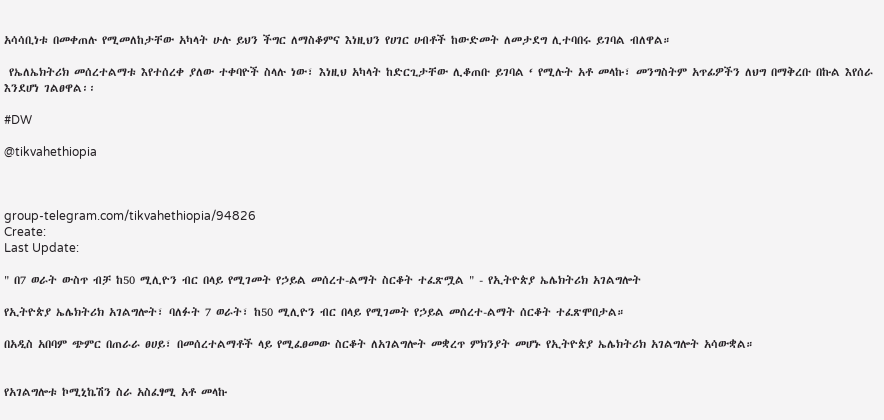አሳሳቢነቱ በመቀጠሉ የሚመለከታቸው አካላት ሁሉ ይህን ችግር ለማስቆምና እነዚህን የሀገር ሀብቶች ከውድመት ለመታደግ ሊተባበሩ ይገባል ብለዋል።

 የኤለኤክትሪክ መሰረተልማቱ እየተሰረቀ ያለው ተቀባዮች ስላሉ ነው፣ እነዚህ አካላት ከድርጊታቸው ሊቆጠቡ ይገባል ‘ የሚሉት አቶ መላኩ፣ መንግስትም አጥፊዎችን ለህግ በማቅረቡ በኩል እየሰራ እንደሆነ ገልፀዋል፡፡

#DW

@tikvahethiopia



group-telegram.com/tikvahethiopia/94826
Create:
Last Update:

" በ7 ወራት ውስጥ ብቻ ከ50 ሚሊዮን ብር በላይ የሚገመት የኃይል መሰረተ-ልማት ስርቆት ተፈጽሟል " - የኢትዮጵያ ኤሌክትሪክ አገልግሎት

የኢትዮጵያ ኤሌክትሪክ አገልግሎት፣ ባለፉት 7 ወራት፣ ከ50 ሚሊዮን ብር በላይ የሚገመት የኃይል መሰረተ-ልማት ሰርቆት ተፈጽሞበታል።

በአዲስ አበባም ጭምር በጠራራ ፀሀይ፣ በመሰረተልማቶች ላይ የሚፈፀመው ስርቆት ለአገልግሎት መቋረጥ ምክንያት መሆኑ የኢትዮጵያ ኤሌክትሪክ አገልግሎት አሳውቋል።


የአገልግሎቱ ኮሚኒኬሽን ስራ አስፈፃሚ አቶ መላኩ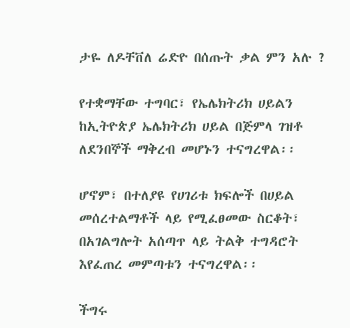ታዬ ለዶቸቨለ ሬድዮ በሰጡት ቃል ምን አሉ ?

የተቋማቸው ተግባር፣ የኤሌክትሪክ ሀይልን ከኢትዮጵያ ኤሌክትሪክ ሀይል በጅምላ ገዝቶ ለደንበኞች ማቅረብ መሆኑን ተናግረዋል፡፡

ሆኖም፣ በተለያዩ የሀገሪቱ ክፍሎች በሀይል መሰረተልማቶች ላይ የሚፈፀመው ስርቆት፣ በአገልግሎት አሰጣጥ ላይ ትልቅ ተግዳሮት እየፈጠረ መምጣቱን ተናግረዋል፡፡

ችግሩ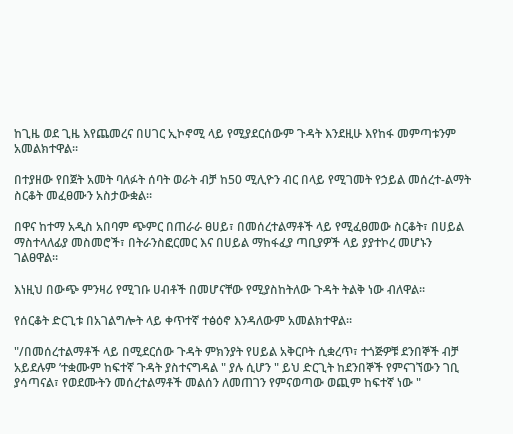ከጊዜ ወደ ጊዜ እየጨመረና በሀገር ኢኮኖሚ ላይ የሚያደርሰውም ጉዳት እንደዚሁ እየከፋ መምጣቱንም አመልክተዋል፡፡

በተያዘው የበጀት አመት ባለፉት ሰባት ወራት ብቻ ከ50 ሚሊዮን ብር በላይ የሚገመት የኃይል መሰረተ-ልማት ስርቆት መፈፀሙን አስታውቋል፡፡

በዋና ከተማ አዲስ አበባም ጭምር በጠራራ ፀሀይ፣ በመሰረተልማቶች ላይ የሚፈፀመው ስርቆት፣ በሀይል ማስተላለፊያ መስመሮች፣ በትራንስፎርመር እና በሀይል ማከፋፈያ ጣቢያዎች ላይ ያያተኮረ መሆኑን ገልፀዋል።

እነዚህ በውጭ ምንዛሪ የሚገቡ ሀብቶች በመሆናቸው የሚያስከትለው ጉዳት ትልቅ ነው ብለዋል፡፡

የሰርቆት ድርጊቱ በአገልግሎት ላይ ቀጥተኛ ተፅዕኖ እንዳለውም አመልክተዋል፡፡

"/በመሰረተልማቶች ላይ በሚደርሰው ጉዳት ምክንያት የሀይል አቅርቦት ሲቋረጥ፣ ተጎጅዎቹ ደንበኞች ብቻ አይደሉም ’ተቋሙም ከፍተኛ ጉዳት ያስተናግዳል " ያሉ ሲሆን " ይህ ድርጊት ከደንበኞች የምናገኘውን ገቢ ያሳጣናል፣ የወደሙትን መሰረተልማቶች መልሰን ለመጠገን የምናወጣው ወጪም ከፍተኛ ነው "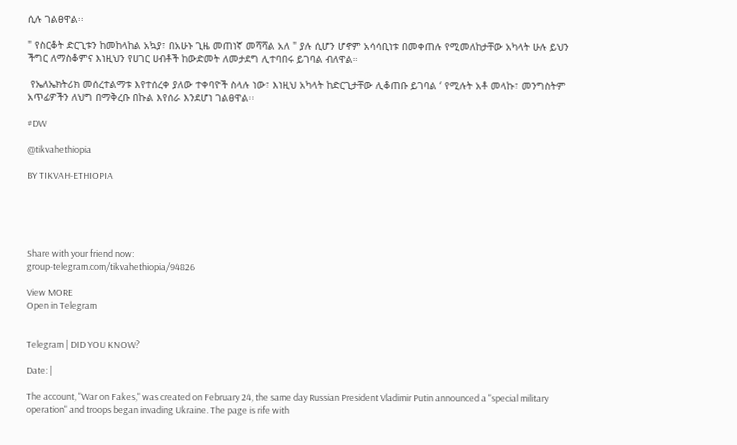ሲሉ ገልፀዋል፡፡

" የስርቆት ድርጊቱን ከመከላከል አኳያ፣ በአሁኑ ጊዜ መጠነኛ መሻሻል አለ " ያሉ ሲሆን ሆኖም አሳሳቢነቱ በመቀጠሉ የሚመለከታቸው አካላት ሁሉ ይህን ችግር ለማስቆምና እነዚህን የሀገር ሀብቶች ከውድመት ለመታደግ ሊተባበሩ ይገባል ብለዋል።

 የኤለኤክትሪክ መሰረተልማቱ እየተሰረቀ ያለው ተቀባዮች ስላሉ ነው፣ እነዚህ አካላት ከድርጊታቸው ሊቆጠቡ ይገባል ‘ የሚሉት አቶ መላኩ፣ መንግስትም አጥፊዎችን ለህግ በማቅረቡ በኩል እየሰራ እንደሆነ ገልፀዋል፡፡

#DW

@tikvahethiopia

BY TIKVAH-ETHIOPIA





Share with your friend now:
group-telegram.com/tikvahethiopia/94826

View MORE
Open in Telegram


Telegram | DID YOU KNOW?

Date: |

The account, "War on Fakes," was created on February 24, the same day Russian President Vladimir Putin announced a "special military operation" and troops began invading Ukraine. The page is rife with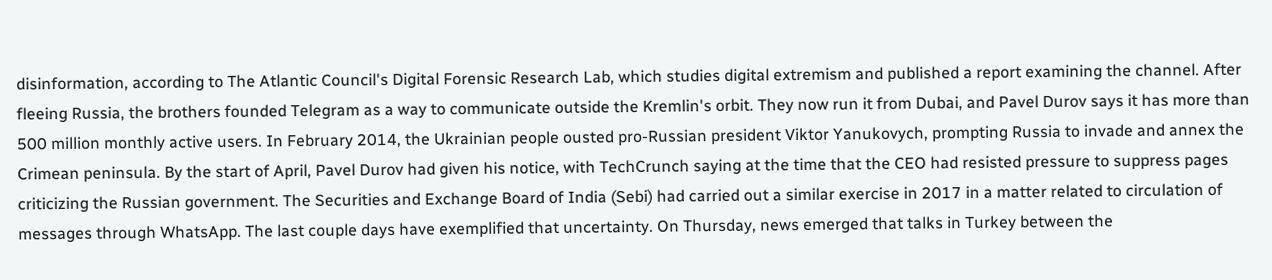disinformation, according to The Atlantic Council's Digital Forensic Research Lab, which studies digital extremism and published a report examining the channel. After fleeing Russia, the brothers founded Telegram as a way to communicate outside the Kremlin's orbit. They now run it from Dubai, and Pavel Durov says it has more than 500 million monthly active users. In February 2014, the Ukrainian people ousted pro-Russian president Viktor Yanukovych, prompting Russia to invade and annex the Crimean peninsula. By the start of April, Pavel Durov had given his notice, with TechCrunch saying at the time that the CEO had resisted pressure to suppress pages criticizing the Russian government. The Securities and Exchange Board of India (Sebi) had carried out a similar exercise in 2017 in a matter related to circulation of messages through WhatsApp. The last couple days have exemplified that uncertainty. On Thursday, news emerged that talks in Turkey between the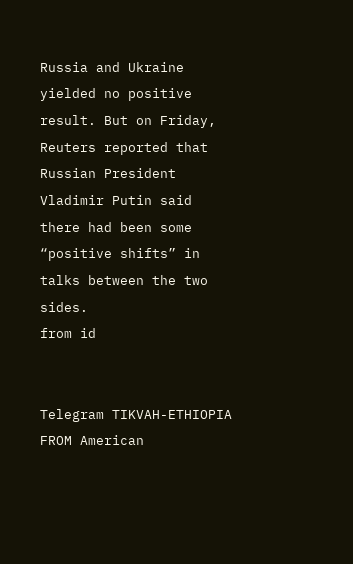Russia and Ukraine yielded no positive result. But on Friday, Reuters reported that Russian President Vladimir Putin said there had been some “positive shifts” in talks between the two sides.
from id


Telegram TIKVAH-ETHIOPIA
FROM American